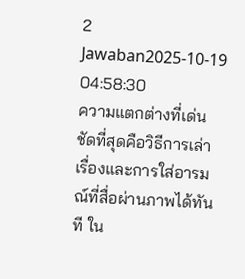2 Jawaban2025-10-19 04:58:30
ความแตกต่างที่เด่นชัดที่สุดคือวิธีการเล่าเรื่องและการใส่อารมณ์ที่สื่อผ่านภาพได้ทันที ใน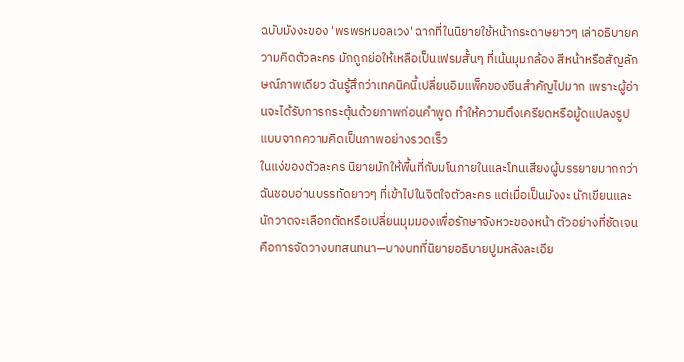ฉบับมังงะของ 'พรพรหมอลเวง' ฉากที่ในนิยายใช้หน้ากระดาษยาวๆ เล่าอธิบายความคิดตัวละคร มักถูกย่อให้เหลือเป็นเฟรมสั้นๆ ที่เน้นมุมกล้อง สีหน้าหรือสัญลักษณ์ภาพเดียว ฉันรู้สึกว่าเทคนิคนี้เปลี่ยนอิมแพ็คของซีนสำคัญไปมาก เพราะผู้อ่านจะได้รับการกระตุ้นด้วยภาพก่อนคำพูด ทำให้ความตึงเครียดหรือมู้ดแปลงรูปแบบจากความคิดเป็นภาพอย่างรวดเร็ว
ในแง่ของตัวละคร นิยายมักให้พื้นที่กับมโนภายในและโทนเสียงผู้บรรยายมากกว่า ฉันชอบอ่านบรรทัดยาวๆ ที่เข้าไปในจิตใจตัวละคร แต่เมื่อเป็นมังงะ นักเขียนและนักวาดจะเลือกตัดหรือเปลี่ยนมุมมองเพื่อรักษาจังหวะของหน้า ตัวอย่างที่ชัดเจนคือการจัดวางบทสนทนา—บางบทที่นิยายอธิบายปูมหลังละเอีย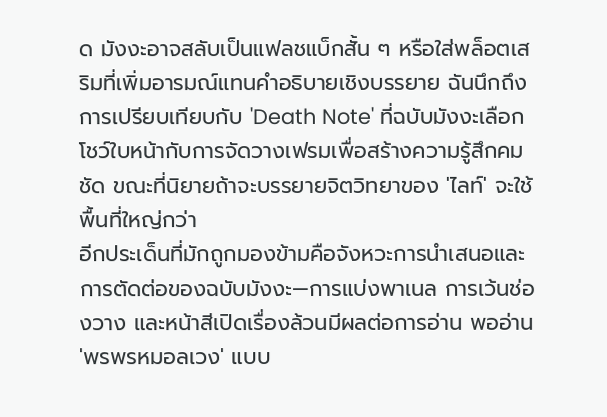ด มังงะอาจสลับเป็นแฟลชแบ็กสั้น ๆ หรือใส่พล็อตเสริมที่เพิ่มอารมณ์แทนคำอธิบายเชิงบรรยาย ฉันนึกถึงการเปรียบเทียบกับ 'Death Note' ที่ฉบับมังงะเลือกโชว์ใบหน้ากับการจัดวางเฟรมเพื่อสร้างความรู้สึกคมชัด ขณะที่นิยายถ้าจะบรรยายจิตวิทยาของ 'ไลท์' จะใช้พื้นที่ใหญ่กว่า
อีกประเด็นที่มักถูกมองข้ามคือจังหวะการนำเสนอและการตัดต่อของฉบับมังงะ—การแบ่งพาเนล การเว้นช่องวาง และหน้าสีเปิดเรื่องล้วนมีผลต่อการอ่าน พออ่าน 'พรพรหมอลเวง' แบบ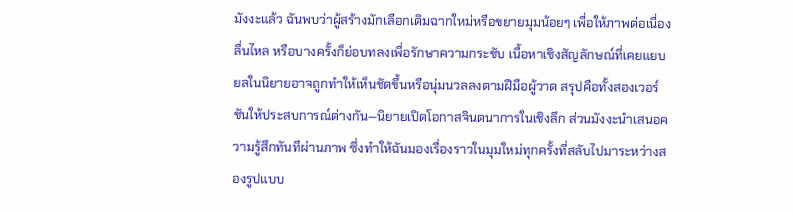มังงะแล้ว ฉันพบว่าผู้สร้างมักเลือกเติมฉากใหม่หรือขยายมุมน้อยๆ เพื่อให้ภาพต่อเนื่องลื่นไหล หรือบางครั้งก็ย่อบทลงเพื่อรักษาความกระชับ เนื้อหาเชิงสัญลักษณ์ที่เคยแยบยลในนิยายอาจถูกทำให้เห็นชัดขึ้นหรือนุ่มนวลลงตามฝีมือผู้วาด สรุปคือทั้งสองเวอร์ชันให้ประสบการณ์ต่างกัน—นิยายเปิดโอกาสจินตนาการในเชิงลึก ส่วนมังงะนำเสนอความรู้สึกทันทีผ่านภาพ ซึ่งทำให้ฉันมองเรื่องราวในมุมใหม่ทุกครั้งที่สลับไปมาระหว่างสองรูปแบบ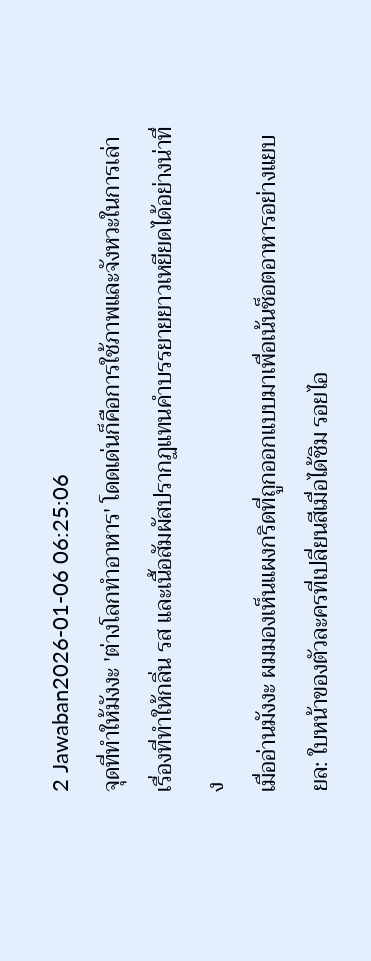2 Jawaban2026-01-06 06:25:06
จุดที่ทำให้มังงะ 'ต่างโลกทำอาหาร' โดดเด่นก็คือการใช้ภาพและจังหวะในการเล่าเรื่องที่ทำให้กลิ่น รส และเนื้อสัมผัสปรากฏแทนคำบรรยายยาวเหยียดได้อย่างน่าทึ่ง
เมื่ออ่านมังงะ ผมมองเห็นแผงกริดที่ถูกออกแบบมาเพื่อเน้นช็อตอาหารอย่างแยบยล: ใบหน้าของตัวละครที่เปลี่ยนสีเมื่อได้ชิม รอยไอ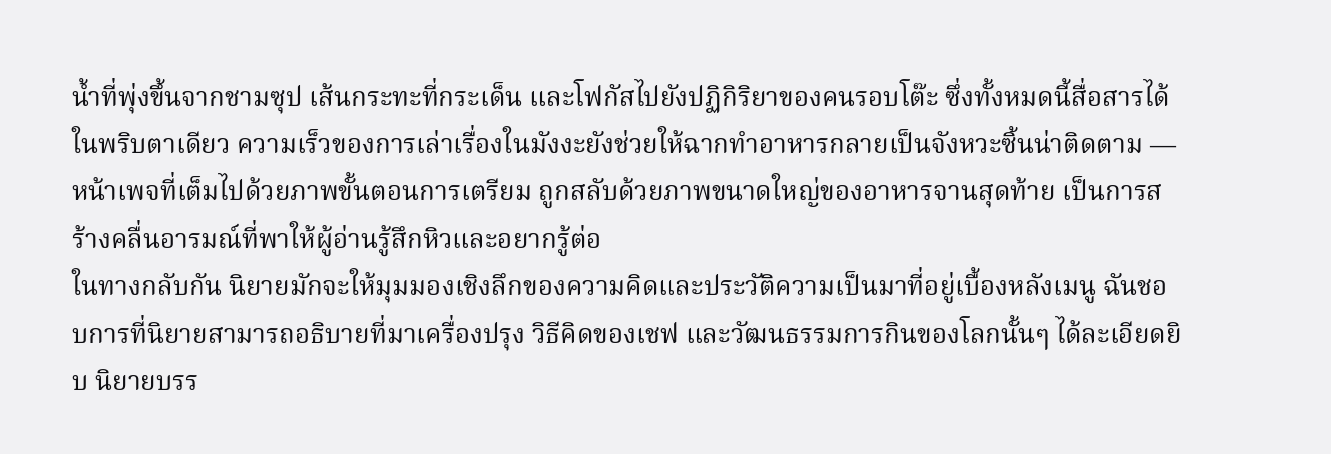น้ำที่พุ่งขึ้นจากชามซุป เส้นกระทะที่กระเด็น และโฟกัสไปยังปฏิกิริยาของคนรอบโต๊ะ ซึ่งทั้งหมดนี้สื่อสารได้ในพริบตาเดียว ความเร็วของการเล่าเรื่องในมังงะยังช่วยให้ฉากทำอาหารกลายเป็นจังหวะซิ้นน่าติดตาม — หน้าเพจที่เต็มไปด้วยภาพขั้นตอนการเตรียม ถูกสลับด้วยภาพขนาดใหญ่ของอาหารจานสุดท้าย เป็นการสร้างคลื่นอารมณ์ที่พาให้ผู้อ่านรู้สึกหิวและอยากรู้ต่อ
ในทางกลับกัน นิยายมักจะให้มุมมองเชิงลึกของความคิดและประวัติความเป็นมาที่อยู่เบื้องหลังเมนู ฉันชอบการที่นิยายสามารถอธิบายที่มาเครื่องปรุง วิธีคิดของเชฟ และวัฒนธรรมการกินของโลกนั้นๆ ได้ละเอียดยิบ นิยายบรร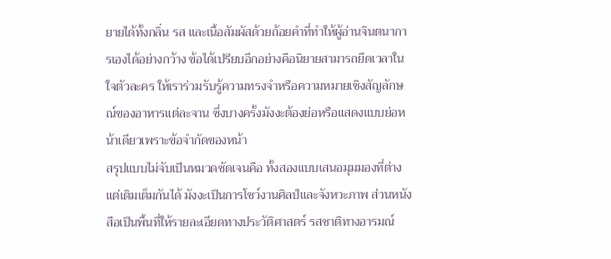ยายได้ทั้งกลิ่น รส และเนื้อสัมผัสด้วยถ้อยคำที่ทำให้ผู้อ่านจินตนาการเองได้อย่างกว้าง ข้อได้เปรียบอีกอย่างคือนิยายสามารถยืดเวลาในใจตัวละคร ให้เราร่วมรับรู้ความทรงจำหรือความหมายเชิงสัญลักษณ์ของอาหารแต่ละจาน ซึ่งบางครั้งมังงะต้องย่อหรือแสดงแบบย่อหน้าเดียวเพราะข้อจำกัดของหน้า
สรุปแบบไม่จับเป็นหมวดชัดเจนคือ ทั้งสองแบบเสนอมุมมองที่ต่างแต่เติมเต็มกันได้ มังงะเป็นการโชว์งานศิลป์และจังหวะภาพ ส่วนหนังสือเป็นพื้นที่ให้รายละเอียดทางประวัติศาสตร์ รสชาติทางอารมณ์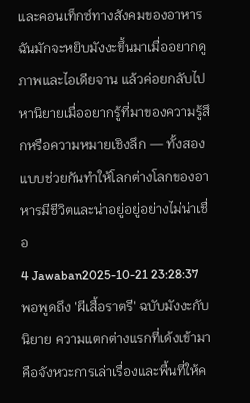และคอนเท็กซ์ทางสังคมของอาหาร ฉันมักจะหยิบมังงะขึ้นมาเมื่ออยากดูภาพและไอเดียจาน แล้วค่อยกลับไปหานิยายเมื่ออยากรู้ที่มาของความรู้สึกหรือความหมายเชิงลึก — ทั้งสองแบบช่วยกันทำให้โลกต่างโลกของอาหารมีชีวิตและน่าอยู่อยู่อย่างไม่น่าเชื่อ
4 Jawaban2025-10-21 23:28:37
พอพูดถึง 'ผีเสื้อราตรี' ฉบับมังงะกับนิยาย ความแตกต่างแรกที่เด้งเข้ามาคือจังหวะการเล่าเรื่องและพื้นที่ให้ค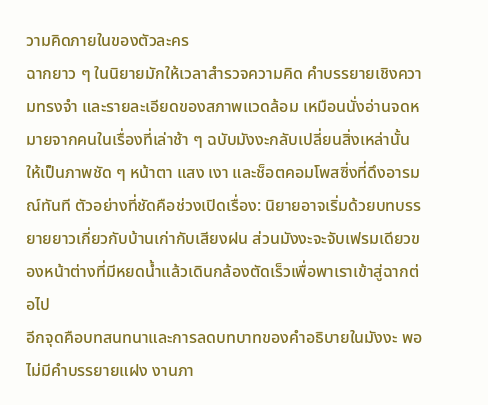วามคิดภายในของตัวละคร
ฉากยาว ๆ ในนิยายมักให้เวลาสำรวจความคิด คำบรรยายเชิงความทรงจำ และรายละเอียดของสภาพแวดล้อม เหมือนนั่งอ่านจดหมายจากคนในเรื่องที่เล่าช้า ๆ ฉบับมังงะกลับเปลี่ยนสิ่งเหล่านั้นให้เป็นภาพชัด ๆ หน้าตา แสง เงา และช็อตคอมโพสซิ่งที่ดึงอารมณ์ทันที ตัวอย่างที่ชัดคือช่วงเปิดเรื่อง: นิยายอาจเริ่มด้วยบทบรรยายยาวเกี่ยวกับบ้านเก่ากับเสียงฝน ส่วนมังงะจะจับเฟรมเดียวของหน้าต่างที่มีหยดน้ำแล้วเดินกล้องตัดเร็วเพื่อพาเราเข้าสู่ฉากต่อไป
อีกจุดคือบทสนทนาและการลดบทบาทของคำอธิบายในมังงะ พอไม่มีคำบรรยายแฝง งานภา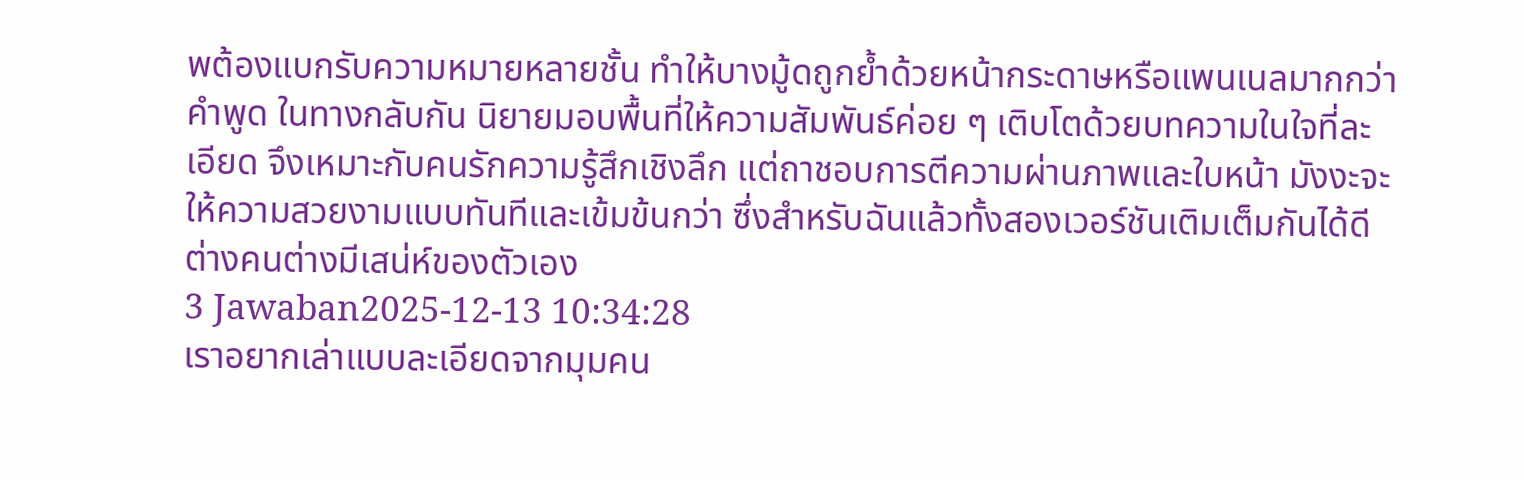พต้องแบกรับความหมายหลายชั้น ทำให้บางมู้ดถูกย้ำด้วยหน้ากระดาษหรือแพนเนลมากกว่าคำพูด ในทางกลับกัน นิยายมอบพื้นที่ให้ความสัมพันธ์ค่อย ๆ เติบโตด้วยบทความในใจที่ละเอียด จึงเหมาะกับคนรักความรู้สึกเชิงลึก แต่ถาชอบการตีความผ่านภาพและใบหน้า มังงะจะให้ความสวยงามแบบทันทีและเข้มข้นกว่า ซึ่งสำหรับฉันแล้วทั้งสองเวอร์ชันเติมเต็มกันได้ดี ต่างคนต่างมีเสน่ห์ของตัวเอง
3 Jawaban2025-12-13 10:34:28
เราอยากเล่าแบบละเอียดจากมุมคน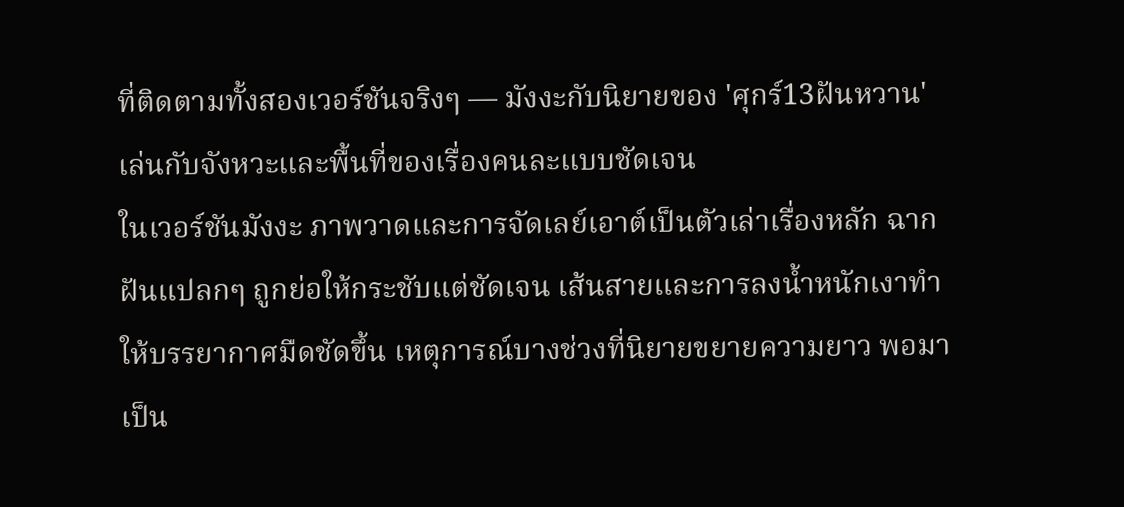ที่ติดตามทั้งสองเวอร์ชันจริงๆ — มังงะกับนิยายของ 'ศุกร์13ฝันหวาน' เล่นกับจังหวะและพื้นที่ของเรื่องคนละแบบชัดเจน
ในเวอร์ชันมังงะ ภาพวาดและการจัดเลย์เอาต์เป็นตัวเล่าเรื่องหลัก ฉากฝันแปลกๆ ถูกย่อให้กระชับแต่ชัดเจน เส้นสายและการลงน้ำหนักเงาทำให้บรรยากาศมืดชัดขึ้น เหตุการณ์บางช่วงที่นิยายขยายความยาว พอมาเป็น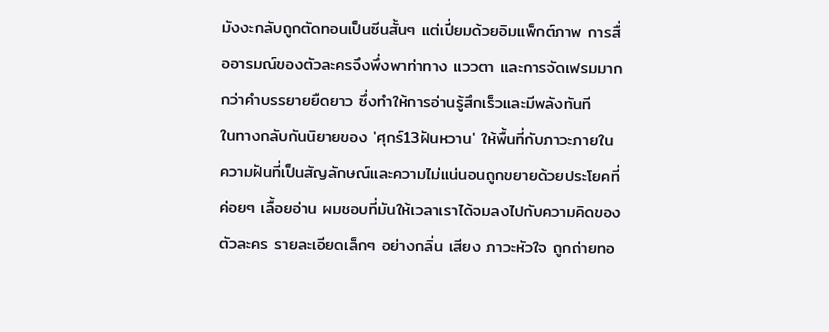มังงะกลับถูกตัดทอนเป็นซีนสั้นๆ แต่เปี่ยมด้วยอิมแพ็กต์ภาพ การสื่ออารมณ์ของตัวละครจึงพึ่งพาท่าทาง แววตา และการจัดเฟรมมากกว่าคำบรรยายยืดยาว ซึ่งทำให้การอ่านรู้สึกเร็วและมีพลังทันที
ในทางกลับกันนิยายของ 'ศุกร์13ฝันหวาน' ให้พื้นที่กับภาวะภายใน ความฝันที่เป็นสัญลักษณ์และความไม่แน่นอนถูกขยายด้วยประโยคที่ค่อยๆ เลื้อยอ่าน ผมชอบที่มันให้เวลาเราได้จมลงไปกับความคิดของตัวละคร รายละเอียดเล็กๆ อย่างกลิ่น เสียง ภาวะหัวใจ ถูกถ่ายทอ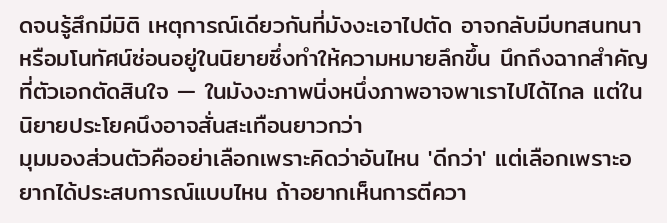ดจนรู้สึกมีมิติ เหตุการณ์เดียวกันที่มังงะเอาไปตัด อาจกลับมีบทสนทนาหรือมโนทัศน์ซ่อนอยู่ในนิยายซึ่งทำให้ความหมายลึกขึ้น นึกถึงฉากสำคัญที่ตัวเอกตัดสินใจ — ในมังงะภาพนิ่งหนึ่งภาพอาจพาเราไปได้ไกล แต่ในนิยายประโยคนึงอาจสั่นสะเทือนยาวกว่า
มุมมองส่วนตัวคืออย่าเลือกเพราะคิดว่าอันไหน 'ดีกว่า' แต่เลือกเพราะอยากได้ประสบการณ์แบบไหน ถ้าอยากเห็นการตีควา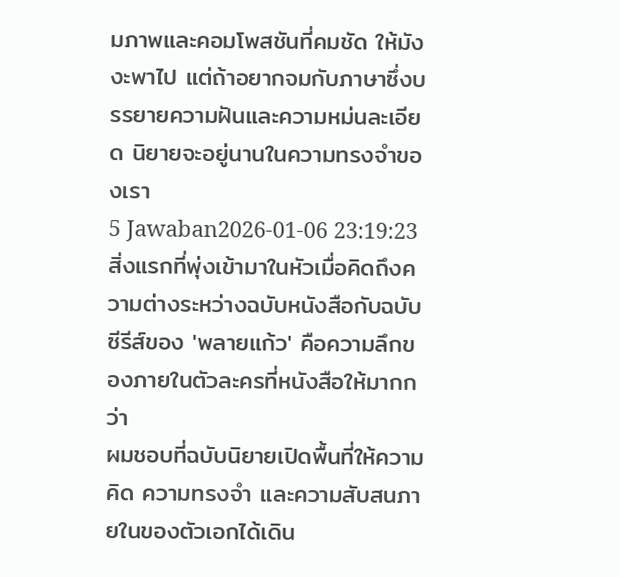มภาพและคอมโพสชันที่คมชัด ให้มังงะพาไป แต่ถ้าอยากจมกับภาษาซึ่งบรรยายความฝันและความหม่นละเอียด นิยายจะอยู่นานในความทรงจำของเรา
5 Jawaban2026-01-06 23:19:23
สิ่งแรกที่พุ่งเข้ามาในหัวเมื่อคิดถึงความต่างระหว่างฉบับหนังสือกับฉบับซีรีส์ของ 'พลายแก้ว' คือความลึกของภายในตัวละครที่หนังสือให้มากกว่า
ผมชอบที่ฉบับนิยายเปิดพื้นที่ให้ความคิด ความทรงจำ และความสับสนภายในของตัวเอกได้เดิน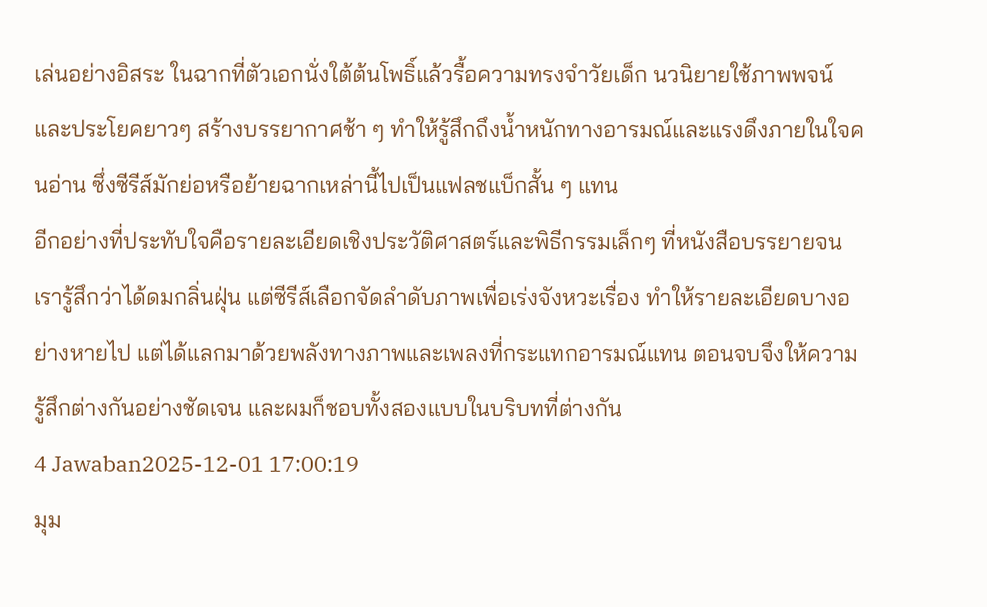เล่นอย่างอิสระ ในฉากที่ตัวเอกนั่งใต้ต้นโพธิ์แล้วรื้อความทรงจำวัยเด็ก นวนิยายใช้ภาพพจน์และประโยคยาวๆ สร้างบรรยากาศช้า ๆ ทำให้รู้สึกถึงน้ำหนักทางอารมณ์และแรงดึงภายในใจคนอ่าน ซึ่งซีรีส์มักย่อหรือย้ายฉากเหล่านี้ไปเป็นแฟลชแบ็กสั้น ๆ แทน
อีกอย่างที่ประทับใจคือรายละเอียดเชิงประวัติศาสตร์และพิธีกรรมเล็กๆ ที่หนังสือบรรยายจนเรารู้สึกว่าได้ดมกลิ่นฝุ่น แต่ซีรีส์เลือกจัดลำดับภาพเพื่อเร่งจังหวะเรื่อง ทำให้รายละเอียดบางอย่างหายไป แต่ได้แลกมาด้วยพลังทางภาพและเพลงที่กระแทกอารมณ์แทน ตอนจบจึงให้ความรู้สึกต่างกันอย่างชัดเจน และผมก็ชอบทั้งสองแบบในบริบทที่ต่างกัน
4 Jawaban2025-12-01 17:00:19
มุม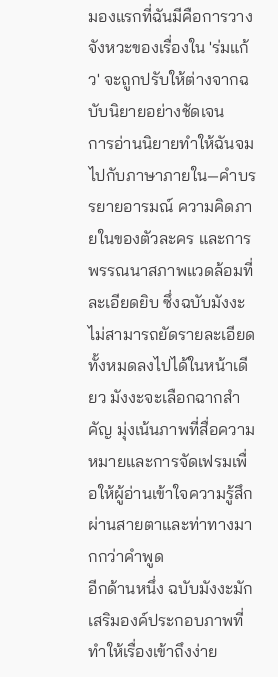มองแรกที่ฉันมีคือการวางจังหวะของเรื่องใน 'ร่มแก้ว' จะถูกปรับให้ต่างจากฉบับนิยายอย่างชัดเจน
การอ่านนิยายทำให้ฉันจมไปกับภาษาภายใน—คำบรรยายอารมณ์ ความคิดภายในของตัวละคร และการพรรณนาสภาพแวดล้อมที่ละเอียดยิบ ซึ่งฉบับมังงะไม่สามารถยัดรายละเอียดทั้งหมดลงไปได้ในหน้าเดียว มังงะจะเลือกฉากสำคัญ มุ่งเน้นภาพที่สื่อความหมายและการจัดเฟรมเพื่อให้ผู้อ่านเข้าใจความรู้สึกผ่านสายตาและท่าทางมากกว่าคำพูด
อีกด้านหนึ่ง ฉบับมังงะมักเสริมองค์ประกอบภาพที่ทำให้เรื่องเข้าถึงง่าย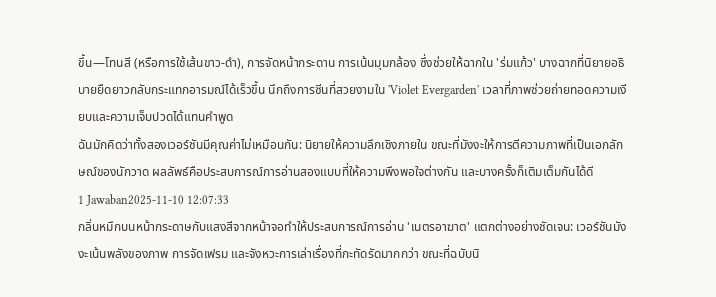ขึ้น—โทนสี (หรือการใช้เส้นขาว-ดำ), การจัดหน้ากระดาน การเน้นมุมกล้อง ซึ่งช่วยให้ฉากใน 'ร่มแก้ว' บางฉากที่นิยายอธิบายยืดยาวกลับกระแทกอารมณ์ได้เร็วขึ้น นึกถึงการซีนที่สวยงามใน 'Violet Evergarden' เวลาที่ภาพช่วยถ่ายทอดความเงียบและความเจ็บปวดได้แทนคำพูด
ฉันมักคิดว่าทั้งสองเวอร์ชันมีคุณค่าไม่เหมือนกัน: นิยายให้ความลึกเชิงภายใน ขณะที่มังงะให้การตีความภาพที่เป็นเอกลักษณ์ของนักวาด ผลลัพธ์คือประสบการณ์การอ่านสองแบบที่ให้ความพึงพอใจต่างกัน และบางครั้งก็เติมเต็มกันได้ดี
1 Jawaban2025-11-10 12:07:33
กลิ่นหมึกบนหน้ากระดาษกับแสงสีจากหน้าจอทำให้ประสบการณ์การอ่าน 'เนตรอาฆาต' แตกต่างอย่างชัดเจน: เวอร์ชันมังงะเน้นพลังของภาพ การจัดเฟรม และจังหวะการเล่าเรื่องที่กะทัดรัดมากกว่า ขณะที่ฉบับนิ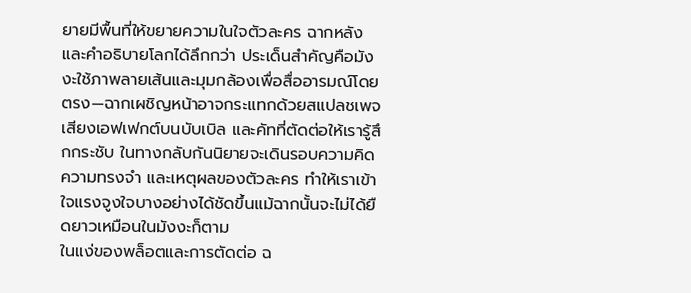ยายมีพื้นที่ให้ขยายความในใจตัวละคร ฉากหลัง และคำอธิบายโลกได้ลึกกว่า ประเด็นสำคัญคือมังงะใช้ภาพลายเส้นและมุมกล้องเพื่อสื่ออารมณ์โดยตรง—ฉากเผชิญหน้าอาจกระแทกด้วยสแปลชเพจ เสียงเอฟเฟกต์บนบับเบิล และคัทที่ตัดต่อให้เรารู้สึกกระชับ ในทางกลับกันนิยายจะเดินรอบความคิด ความทรงจำ และเหตุผลของตัวละคร ทำให้เราเข้าใจแรงจูงใจบางอย่างได้ชัดขึ้นแม้ฉากนั้นจะไม่ได้ยืดยาวเหมือนในมังงะก็ตาม
ในแง่ของพล็อตและการตัดต่อ ฉ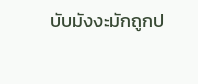บับมังงะมักถูกป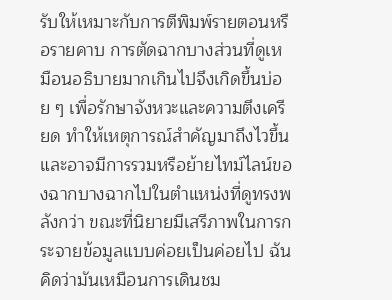รับให้เหมาะกับการตีพิมพ์รายตอนหรือรายคาบ การตัดฉากบางส่วนที่ดูเหมือนอธิบายมากเกินไปจึงเกิดขึ้นบ่อย ๆ เพื่อรักษาจังหวะและความตึงเครียด ทำให้เหตุการณ์สำคัญมาถึงไวขึ้นและอาจมีการรวมหรือย้ายไทม์ไลน์ของฉากบางฉากไปในตำแหน่งที่ดูทรงพลังกว่า ขณะที่นิยายมีเสรีภาพในการกระจายข้อมูลแบบค่อยเป็นค่อยไป ฉันคิดว่ามันเหมือนการเดินชม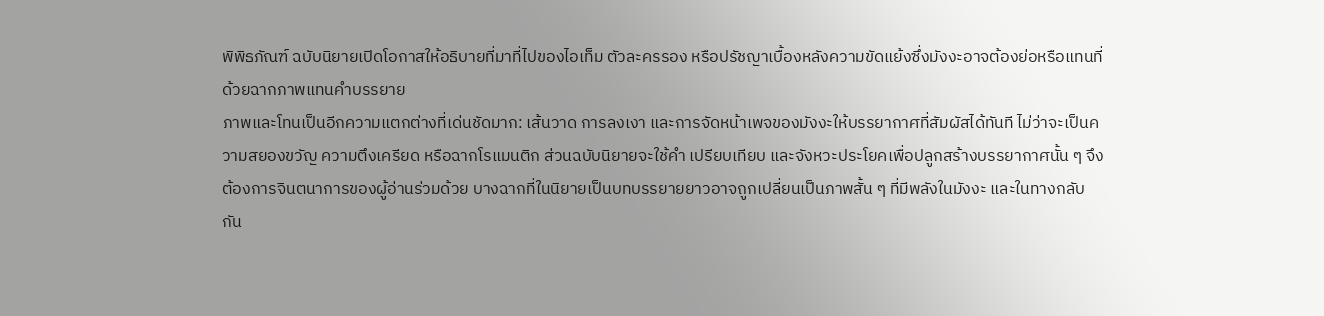พิพิธภัณฑ์ ฉบับนิยายเปิดโอกาสให้อธิบายที่มาที่ไปของไอเท็ม ตัวละครรอง หรือปรัชญาเบื้องหลังความขัดแย้งซึ่งมังงะอาจต้องย่อหรือแทนที่ด้วยฉากภาพแทนคำบรรยาย
ภาพและโทนเป็นอีกความแตกต่างที่เด่นชัดมาก: เส้นวาด การลงเงา และการจัดหน้าเพจของมังงะให้บรรยากาศที่สัมผัสได้ทันที ไม่ว่าจะเป็นความสยองขวัญ ความตึงเครียด หรือฉากโรแมนติก ส่วนฉบับนิยายจะใช้คำ เปรียบเทียบ และจังหวะประโยคเพื่อปลูกสร้างบรรยากาศนั้น ๆ จึงต้องการจินตนาการของผู้อ่านร่วมด้วย บางฉากที่ในนิยายเป็นบทบรรยายยาวอาจถูกเปลี่ยนเป็นภาพสั้น ๆ ที่มีพลังในมังงะ และในทางกลับกัน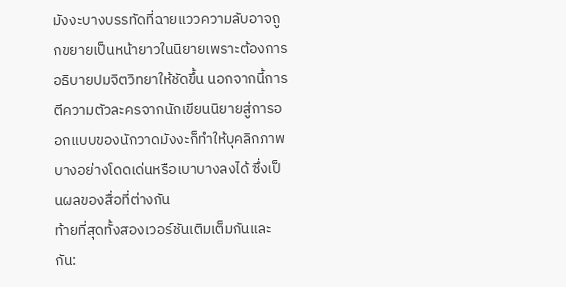มังงะบางบรรทัดที่ฉายแววความลับอาจถูกขยายเป็นหน้ายาวในนิยายเพราะต้องการอธิบายปมจิตวิทยาให้ชัดขึ้น นอกจากนี้การตีความตัวละครจากนักเขียนนิยายสู่การออกแบบของนักวาดมังงะก็ทำให้บุคลิกภาพบางอย่างโดดเด่นหรือเบาบางลงได้ ซึ่งเป็นผลของสื่อที่ต่างกัน
ท้ายที่สุดทั้งสองเวอร์ชันเติมเต็มกันและกัน: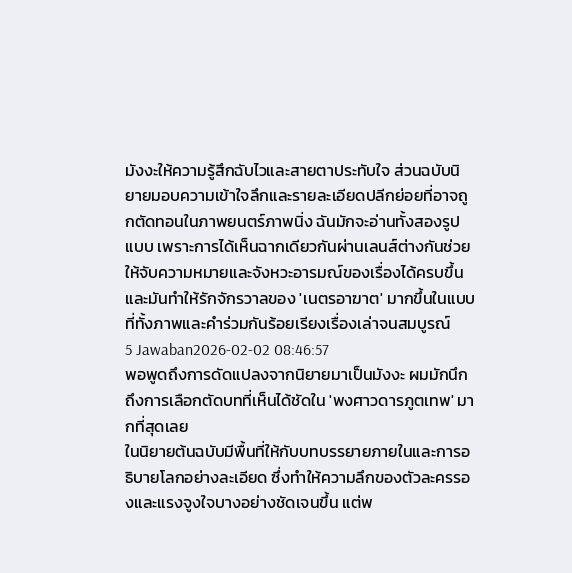มังงะให้ความรู้สึกฉับไวและสายตาประทับใจ ส่วนฉบับนิยายมอบความเข้าใจลึกและรายละเอียดปลีกย่อยที่อาจถูกตัดทอนในภาพยนตร์ภาพนิ่ง ฉันมักจะอ่านทั้งสองรูปแบบ เพราะการได้เห็นฉากเดียวกันผ่านเลนส์ต่างกันช่วยให้จับความหมายและจังหวะอารมณ์ของเรื่องได้ครบขึ้น และมันทำให้รักจักรวาลของ 'เนตรอาฆาต' มากขึ้นในแบบที่ทั้งภาพและคำร่วมกันร้อยเรียงเรื่องเล่าจนสมบูรณ์
5 Jawaban2026-02-02 08:46:57
พอพูดถึงการดัดแปลงจากนิยายมาเป็นมังงะ ผมมักนึกถึงการเลือกตัดบทที่เห็นได้ชัดใน 'พงศาวดารภูตเทพ' มากที่สุดเลย
ในนิยายต้นฉบับมีพื้นที่ให้กับบทบรรยายภายในและการอธิบายโลกอย่างละเอียด ซึ่งทำให้ความลึกของตัวละครรองและแรงจูงใจบางอย่างชัดเจนขึ้น แต่พ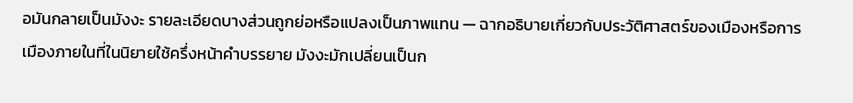อมันกลายเป็นมังงะ รายละเอียดบางส่วนถูกย่อหรือแปลงเป็นภาพแทน — ฉากอธิบายเกี่ยวกับประวัติศาสตร์ของเมืองหรือการเมืองภายในที่ในนิยายใช้ครึ่งหน้าคำบรรยาย มังงะมักเปลี่ยนเป็นก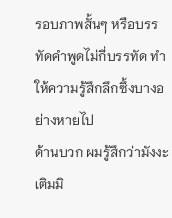รอบภาพสั้นๆ หรือบรรทัดคำพูดไม่กี่บรรทัด ทำให้ความรู้สึกลึกซึ้งบางอย่างหายไป
ด้านบวก ผมรู้สึกว่ามังงะเติมมิ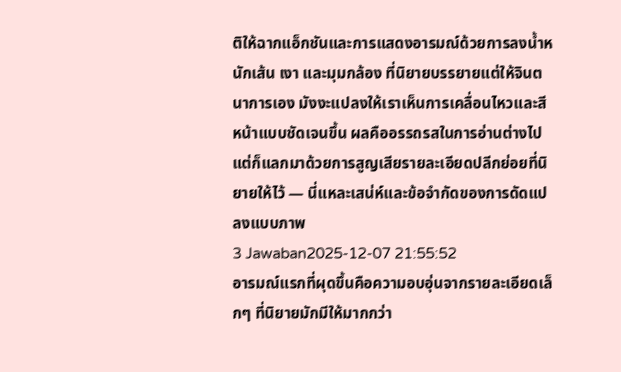ติให้ฉากแอ็กชันและการแสดงอารมณ์ด้วยการลงน้ำหนักเส้น เงา และมุมกล้อง ที่นิยายบรรยายแต่ให้จินตนาการเอง มังงะแปลงให้เราเห็นการเคลื่อนไหวและสีหน้าแบบชัดเจนขึ้น ผลคืออรรถรสในการอ่านต่างไป แต่ก็แลกมาด้วยการสูญเสียรายละเอียดปลีกย่อยที่นิยายให้ไว้ — นี่แหละเสน่ห์และข้อจำกัดของการดัดแปลงแบบภาพ
3 Jawaban2025-12-07 21:55:52
อารมณ์แรกที่ผุดขึ้นคือความอบอุ่นจากรายละเอียดเล็กๆ ที่นิยายมักมีให้มากกว่า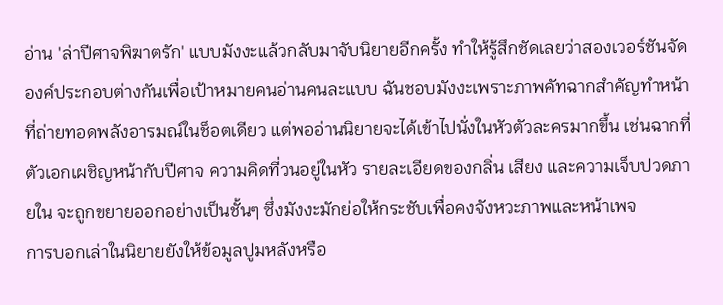อ่าน 'ล่าปีศาจพิฆาตรัก' แบบมังงะแล้วกลับมาจับนิยายอีกครั้ง ทำให้รู้สึกชัดเลยว่าสองเวอร์ชันจัดองค์ประกอบต่างกันเพื่อเป้าหมายคนอ่านคนละแบบ ฉันชอบมังงะเพราะภาพคัทฉากสำคัญทำหน้าที่ถ่ายทอดพลังอารมณ์ในช็อตเดียว แต่พออ่านนิยายจะได้เข้าไปนั่งในหัวตัวละครมากขึ้น เช่นฉากที่ตัวเอกเผชิญหน้ากับปีศาจ ความคิดที่วนอยู่ในหัว รายละเอียดของกลิ่น เสียง และความเจ็บปวดภายใน จะถูกขยายออกอย่างเป็นชั้นๆ ซึ่งมังงะมักย่อให้กระชับเพื่อคงจังหวะภาพและหน้าเพจ
การบอกเล่าในนิยายยังให้ข้อมูลปูมหลังหรือ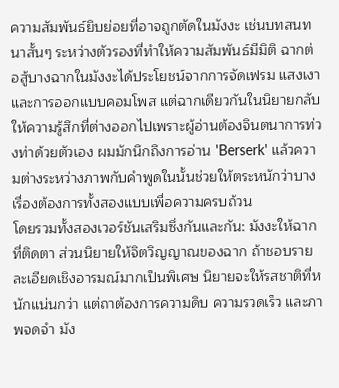ความสัมพันธ์ยิบย่อยที่อาจถูกตัดในมังงะ เช่นบทสนทนาสั้นๆ ระหว่างตัวรองที่ทำให้ความสัมพันธ์มีมิติ ฉากต่อสู้บางฉากในมังงะได้ประโยชน์จากการจัดเฟรม แสงเงา และการออกแบบคอมโพส แต่ฉากเดียวกันในนิยายกลับให้ความรู้สึกที่ต่างออกไปเพราะผู้อ่านต้องจินตนาการท่วงท่าด้วยตัวเอง ผมมักนึกถึงการอ่าน 'Berserk' แล้วความต่างระหว่างภาพกับคำพูดในนั้นช่วยให้ตระหนักว่าบางเรื่องต้องการทั้งสองแบบเพื่อความครบถ้วน
โดยรวมทั้งสองเวอร์ชันเสริมซึ่งกันและกัน: มังงะให้ฉากที่ติดตา ส่วนนิยายให้จิตวิญญาณของฉาก ถ้าชอบรายละเอียดเชิงอารมณ์มากเป็นพิเศษ นิยายจะให้รสชาติที่หนักแน่นกว่า แต่ถาต้องการความดิบ ความรวดเร็ว และภาพจดจำ มัง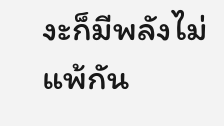งะก็มีพลังไม่แพ้กัน